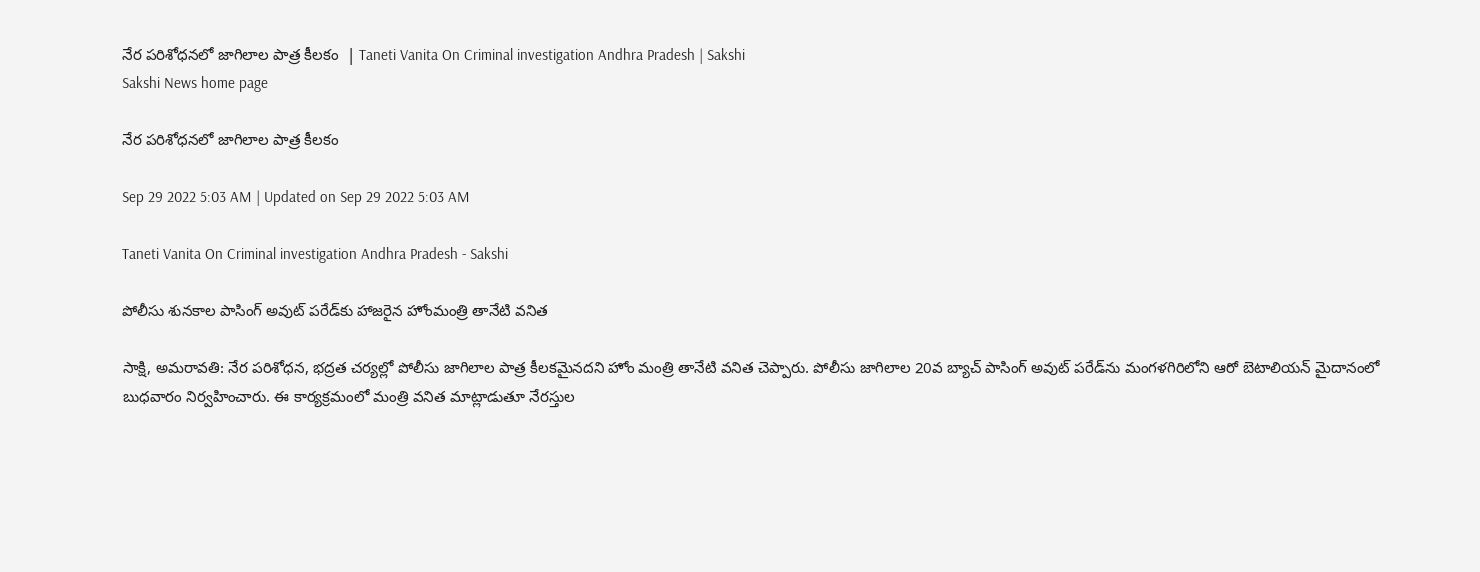నేర పరిశోధనలో జాగిలాల పాత్ర కీలకం  | Taneti Vanita On Criminal investigation Andhra Pradesh | Sakshi
Sakshi News home page

నేర పరిశోధనలో జాగిలాల పాత్ర కీలకం

Sep 29 2022 5:03 AM | Updated on Sep 29 2022 5:03 AM

Taneti Vanita On Criminal investigation Andhra Pradesh - Sakshi

పోలీసు శునకాల పాసింగ్‌ అవుట్‌ పరేడ్‌కు హాజరైన హోంమంత్రి తానేటి వనిత

సాక్షి, అమరావతి: నేర పరిశోధన, భద్రత చర్యల్లో పోలీసు జాగిలాల పాత్ర కీలకమైనదని హోం మంత్రి తానేటి వనిత చెప్పారు. పోలీసు జాగిలాల 20వ బ్యాచ్‌ పాసింగ్‌ అవుట్‌ పరేడ్‌ను మంగళగిరిలోని ఆరో బెటాలియన్‌ మైదానంలో బుధవారం నిర్వహించారు. ఈ కార్యక్రమంలో మంత్రి వనిత మాట్లాడుతూ నేరస్తుల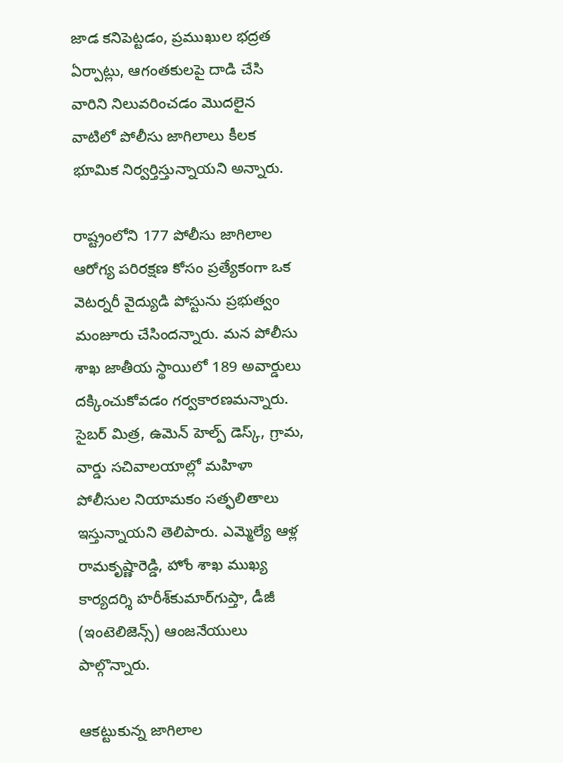జాడ కనిపెట్టడం, ప్రముఖుల భద్రత ఏర్పాట్లు, ఆగంతకులపై దాడి చేసి వారిని నిలువరించడం మొదలైన వాటిలో పోలీసు జాగిలాలు కీలక భూమిక నిర్వర్తిస్తున్నాయని అన్నారు.

రాష్ట్రంలోని 177 పోలీసు జాగిలాల ఆరోగ్య పరిరక్షణ కోసం ప్రత్యేకంగా ఒక వెటర్నరీ వైద్యుడి పోస్టును ప్రభుత్వం మంజూరు చేసిందన్నారు. మన పోలీసు శాఖ జాతీయ స్థాయిలో 189 అవార్డులు దక్కించుకోవడం గర్వకారణమన్నారు. సైబర్‌ మిత్ర, ఉమెన్‌ హెల్ప్‌ డెస్క్, గ్రామ, వార్డు సచివాలయాల్లో మహిళా పోలీసుల నియామకం సత్ఫలితాలు ఇస్తున్నాయని తెలిపారు. ఎమ్మెల్యే ఆళ్ల రామకృష్ణారెడ్డి, హోం శాఖ ముఖ్య కార్యదర్శి హరీశ్‌కుమార్‌గుప్తా, డీజీ (ఇంటెలిజెన్స్‌) ఆంజనేయులు పాల్గొన్నారు.

ఆకట్టుకున్న జాగిలాల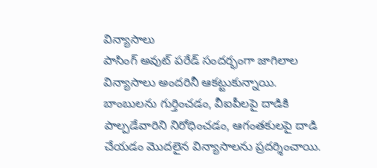విన్యాసాలు
పాసింగ్‌ అవుట్‌ పరేడ్‌ సందర్భంగా జాగిలాల విన్యాసాలు అందరినీ ఆకట్టుకున్నాయి. బాంబులను గుర్తించడం, వీఐపీలపై దాడికి పాల్పడేవారిని నిరోధించడం, ఆగంతకులపై దాడి చేయడం మొదలైన విన్యాసాలను ప్రదర్శించాయి.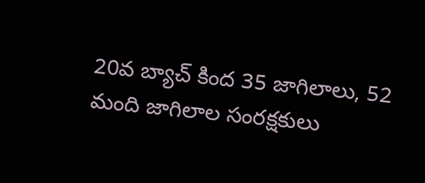20వ బ్యాచ్‌ కింద 35 జాగిలాలు, 52 మంది జాగిలాల సంరక్షకులు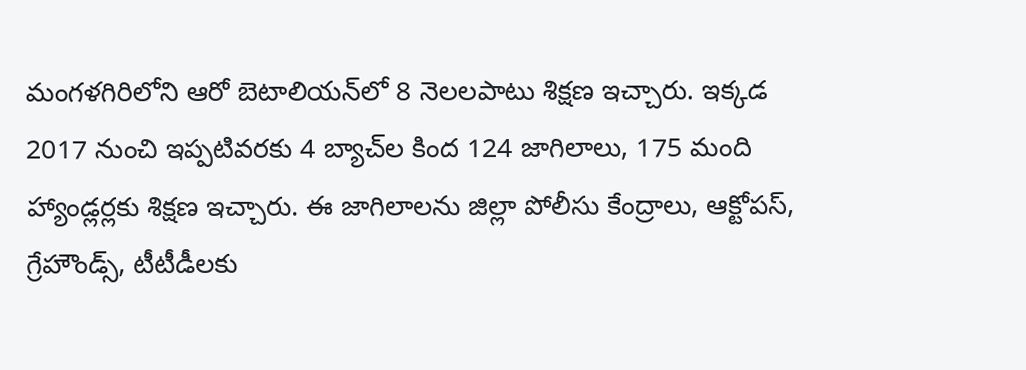మంగళగిరిలోని ఆరో బెటాలియన్‌లో 8 నెలలపాటు శిక్షణ ఇచ్చారు. ఇక్కడ  2017 నుంచి ఇప్పటివరకు 4 బ్యాచ్‌ల కింద 124 జాగిలాలు, 175 మంది హ్యాండ్లర్లకు శిక్షణ ఇచ్చారు. ఈ జాగిలాలను జిల్లా పోలీసు కేంద్రాలు, ఆక్టోపస్, గ్రేహౌండ్స్, టీటీడీలకు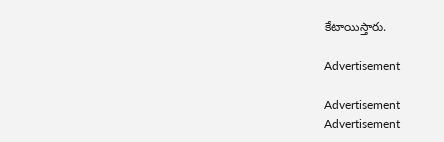కేటాయిస్తారు.

Advertisement

Advertisement
Advertisement